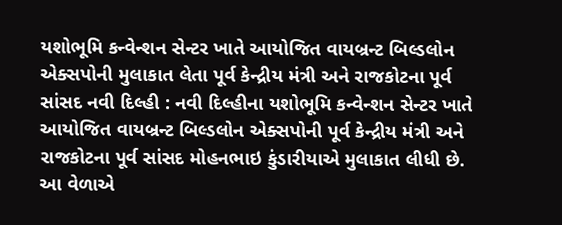યશોભૂમિ કન્વેન્શન સેન્ટર ખાતે આયોજિત વાયબ્રન્ટ બિલ્ડલોન એક્સપોની મુલાકાત લેતા પૂર્વ કેન્દ્રીય મંત્રી અને રાજકોટના પૂર્વ સાંસદ નવી દિલ્હી : નવી દિલ્હીના યશોભૂમિ કન્વેન્શન સેન્ટર ખાતે આયોજિત વાયબ્રન્ટ બિલ્ડલોન એક્સપોની પૂર્વ કેન્દ્રીય મંત્રી અને રાજકોટના પૂર્વ સાંસદ મોહનભાઇ કુંડારીયાએ મુલાકાત લીધી છે. આ વેળાએ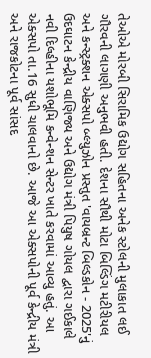તેઓએ મોરબી સિરામિક ઉદ્યોગ સહિતના અનેક સ્ટોલની મુલાકાત લઈ ગૌરવની લાગણી અનુભવી હતી. દેશના સૌથી મોટા બિલ્ડિંગ મટીરીયલ અને કન્સ્ટ્રક્શન એક્સપો બ્લ્યુઝોન પ્રસ્તુત 'વાયબ્રન્ટ બિલ્ડકોન - 2025'નું ઉદઘાટન કેન્દ્રીય વાણિજ્ય અને ઉદ્યોગ મંત્રી પિયુષ ગોયલ દ્વારા ગઈકાલે નવી દિલ્હીના યશોભૂમિ કન્વેન્શન સેન્ટર ખાતે કરવામાં આવ્યુ હતું. આ એક્સપો તા.16 સુધી ચાલવાનો છે. આજે આ એક્સપોની પૂર્વ કેન્દ્રીય મંત્રી અને રાજકોટના પૂર્વ સાંસદ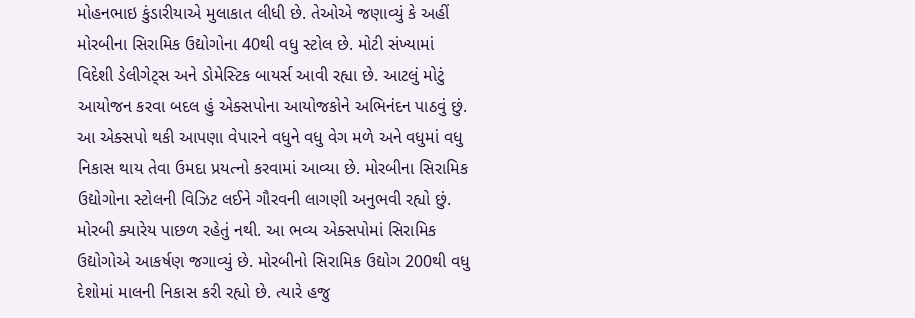મોહનભાઇ કુંડારીયાએ મુલાકાત લીધી છે. તેઓએ જણાવ્યું કે અહીં મોરબીના સિરામિક ઉદ્યોગોના 40થી વધુ સ્ટોલ છે. મોટી સંખ્યામાં વિદેશી ડેલીગેટ્સ અને ડોમેસ્ટિક બાયર્સ આવી રહ્યા છે. આટલું મોટું આયોજન કરવા બદલ હું એક્સપોના આયોજકોને અભિનંદન પાઠવું છું. આ એક્સપો થકી આપણા વેપારને વધુને વધુ વેગ મળે અને વધુમાં વધુ નિકાસ થાય તેવા ઉમદા પ્રયત્નો કરવામાં આવ્યા છે. મોરબીના સિરામિક ઉદ્યોગોના સ્ટોલની વિઝિટ લઈને ગૌરવની લાગણી અનુભવી રહ્યો છું. મોરબી ક્યારેય પાછળ રહેતું નથી. આ ભવ્ય એક્સપોમાં સિરામિક ઉદ્યોગોએ આકર્ષણ જગાવ્યું છે. મોરબીનો સિરામિક ઉદ્યોગ 200થી વધુ દેશોમાં માલની નિકાસ કરી રહ્યો છે. ત્યારે હજુ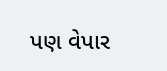પણ વેપાર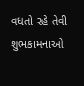વધતો રહે તેવી શુભકામનાઓ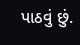પાઠવું છું.